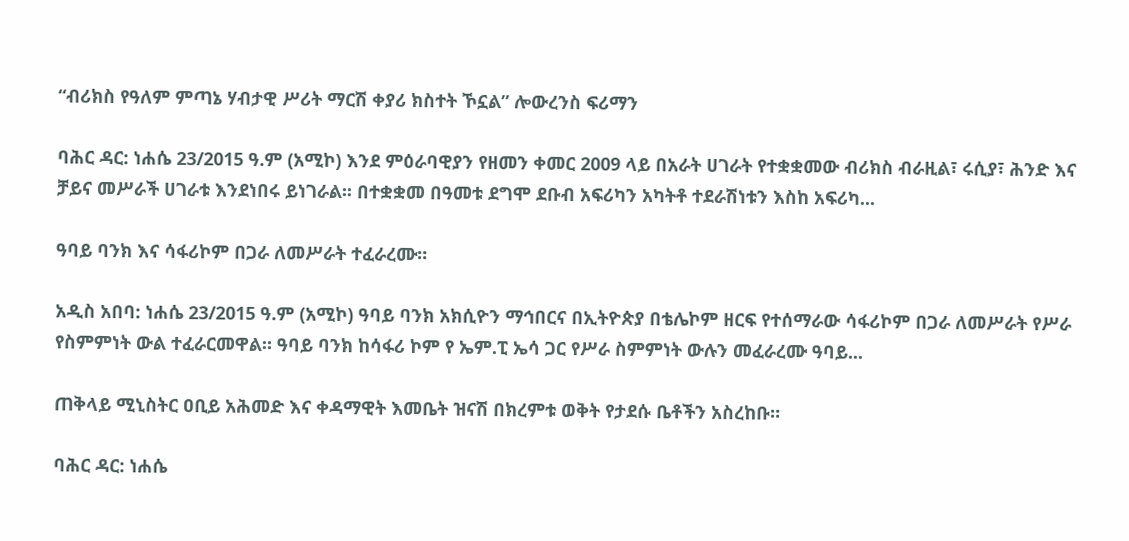“ብሪክስ የዓለም ምጣኔ ሃብታዊ ሥሪት ማርሽ ቀያሪ ክስተት ኾኗል” ሎውረንስ ፍሪማን

ባሕር ዳር: ነሐሴ 23/2015 ዓ.ም (አሚኮ) እንደ ምዕራባዊያን የዘመን ቀመር 2009 ላይ በአራት ሀገራት የተቋቋመው ብሪክስ ብራዚል፣ ሩሲያ፣ ሕንድ እና ቻይና መሥራች ሀገራቱ እንደነበሩ ይነገራል፡፡ በተቋቋመ በዓመቱ ደግሞ ደቡብ አፍሪካን አካትቶ ተደራሽነቱን እስከ አፍሪካ...

ዓባይ ባንክ እና ሳፋሪኮም በጋራ ለመሥራት ተፈራረሙ።

አዲስ አበባ: ነሐሴ 23/2015 ዓ.ም (አሚኮ) ዓባይ ባንክ አክሲዮን ማኅበርና በኢትዮጵያ በቴሌኮም ዘርፍ የተሰማራው ሳፋሪኮም በጋራ ለመሥራት የሥራ የስምምነት ውል ተፈራርመዋል። ዓባይ ባንክ ከሳፋሪ ኮም የ ኤም.ፒ ኤሳ ጋር የሥራ ስምምነት ውሉን መፈራረሙ ዓባይ...

ጠቅላይ ሚኒስትር ዐቢይ አሕመድ እና ቀዳማዊት እመቤት ዝናሽ በክረምቱ ወቅት የታደሱ ቤቶችን አስረከቡ።

ባሕር ዳር: ነሐሴ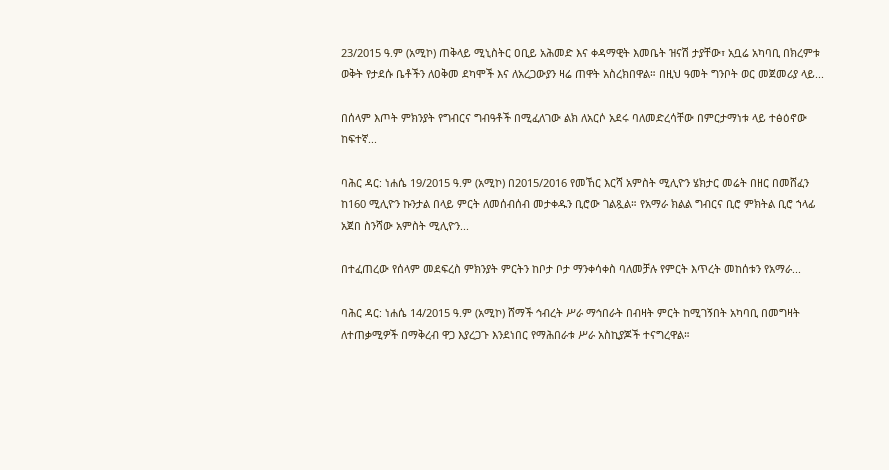23/2015 ዓ.ም (አሚኮ) ጠቅላይ ሚኒስትር ዐቢይ አሕመድ እና ቀዳማዊት እመቤት ዝናሽ ታያቸው፣ አቧሬ አካባቢ በክረምቱ ወቅት የታደሱ ቤቶችን ለዐቅመ ደካሞች እና ለአረጋውያን ዛሬ ጠዋት አስረክበዋል። በዚህ ዓመት ግንቦት ወር መጀመሪያ ላይ...

በሰላም እጦት ምክንያት የግብርና ግብዓቶች በሚፈለገው ልክ ለአርሶ አደሩ ባለመድረሳቸው በምርታማነቱ ላይ ተፅዕኖው ከፍተኛ...

ባሕር ዳር: ነሐሴ 19/2015 ዓ.ም (አሚኮ) በ2015/2016 የመኸር እርሻ አምስት ሚሊዮን ሄክታር መሬት በዘር በመሸፈን ከ160 ሚሊዮን ኩንታል በላይ ምርት ለመሰብሰብ መታቀዱን ቢሮው ገልጿል። የአማራ ክልል ግብርና ቢሮ ምክትል ቢሮ ኀላፊ አጀበ ስንሻው አምስት ሚሊዮን...

በተፈጠረው የሰላም መደፍረስ ምክንያት ምርትን ከቦታ ቦታ ማንቀሳቀስ ባለመቻሉ የምርት እጥረት መከሰቱን የአማራ...

ባሕር ዳር: ነሐሴ 14/2015 ዓ.ም (አሚኮ) ሸማች ኅብረት ሥራ ማኅበራት በብዛት ምርት ከሚገኝበት አካባቢ በመግዛት ለተጠቃሚዎች በማቅረብ ዋጋ እያረጋጉ እንደነበር የማሕበራቱ ሥራ አስኪያጆች ተናግረዋል።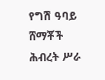የግሽ ዓባይ ሸማቾች ሕብረት ሥራ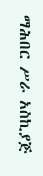ማሕበር ሥራ አስኪያጅ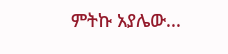ምትኩ አያሌው...